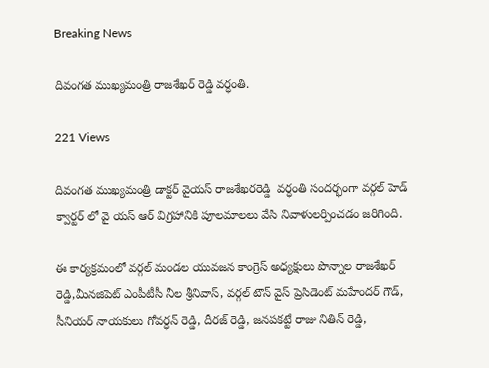Breaking News

దివంగత ముఖ్యమంత్రి రాజశేఖర్ రెడ్డి వర్ధంతి.

221 Views

దివంగత ముఖ్యమంత్రి డాక్టర్ వైయస్ రాజశేఖరరెడ్డి  వర్ధంతి సందర్భంగా వర్గల్ హెడ్ క్వార్టర్ లో వై యస్ ఆర్ విగ్రహానికి పూలమాలలు వేసి నివాళులర్పించడం జరిగింది.

ఈ కార్యక్రమంలో వర్గల్ మండల యువజన కాంగ్రెస్ అధ్యక్షులు పొన్నాల రాజశేఖర్ రెడ్డి,మీనజిపెట్ ఎంపీటీసీ నీల శ్రీనివాస్, వర్గల్ టౌన్ వైస్ ప్రెసిడెంట్ మహేందర్ గౌడ్, సీనియర్ నాయకులు గోవర్ధన్ రెడ్డి, దీరజ్ రెడ్డి, జనపకట్టే రాజు నితిన్ రెడ్డి,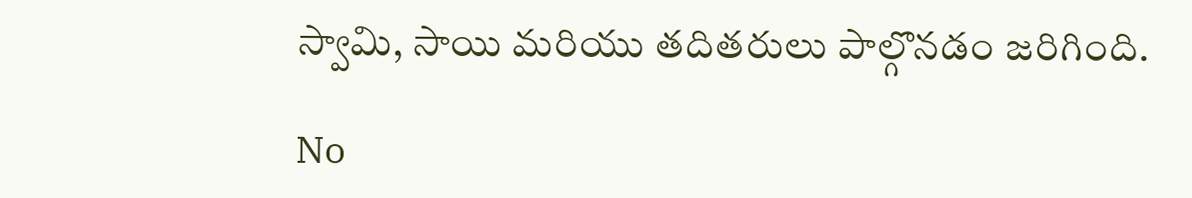స్వామి, సాయి మరియు తదితరులు పాల్గొనడం జరిగింది.

No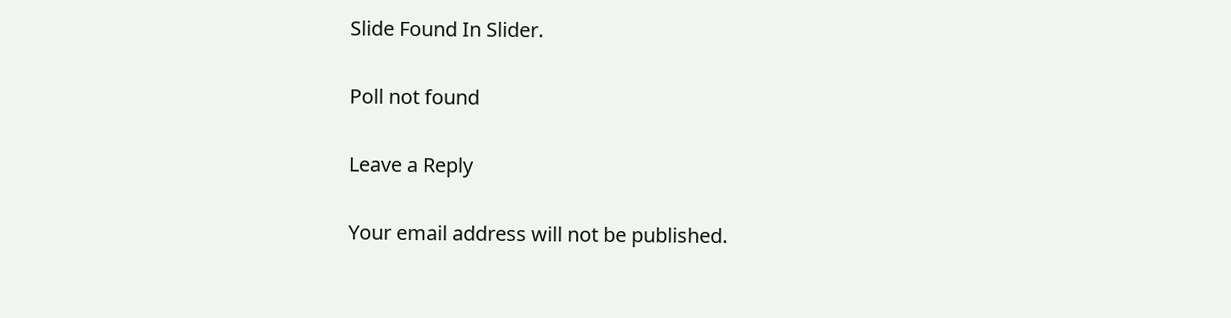Slide Found In Slider.

Poll not found

Leave a Reply

Your email address will not be published.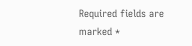Required fields are marked *